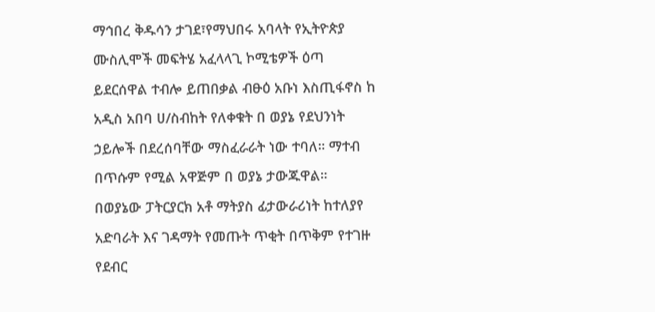ማኅበረ ቅዱሳን ታገደ፣የማህበሩ አባላት የኢትዮጵያ ሙስሊሞች መፍትሄ አፈላላጊ ኮሚቴዎች ዕጣ ይደርሰዋል ተብሎ ይጠበቃል ብፁዕ አቡነ እስጢፋኖስ ከ አዲስ አበባ ሀ/ስብከት የለቀቁት በ ወያኔ የደህንነት ኃይሎች በደረሰባቸው ማስፈራራት ነው ተባለ። ማተብ በጥሱም የሚል አዋጅም በ ወያኔ ታውጁዋል። በወያኔው ፓትርያርክ አቶ ማትያስ ፊታውራሪነት ከተለያየ አድባራት እና ገዳማት የመጡት ጥቂት በጥቅም የተገዙ የደብር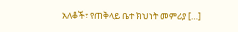አለቆች፣ የጠቅላይ ቤተ ክህነት መምሪያ […]